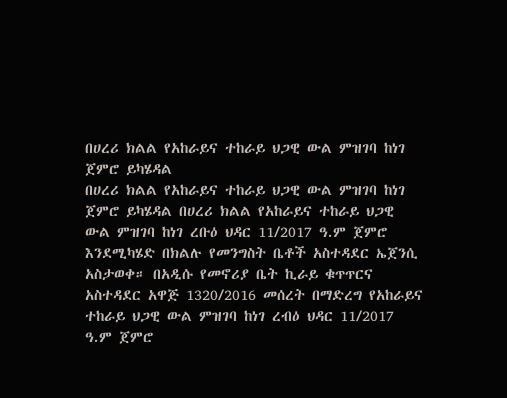በሀረሪ ክልል የአከራይና ተከራይ ህጋዊ ውል ምዝገባ ከነገ ጀምሮ ይካሄዳል
በሀረሪ ክልል የአከራይና ተከራይ ህጋዊ ውል ምዝገባ ከነገ ጀምሮ ይካሄዳል በሀረሪ ክልል የአከራይና ተከራይ ህጋዊ ውል ምዝገባ ከነገ ረቡዕ ህዳር 11/2017 ዓ.ም ጀምሮ እንደሚካሄድ በክልሉ የመንግስት ቤቶች አስተዳደር ኤጀንሲ አስታወቀ። በአዲሱ የመኖሪያ ቤት ኪራይ ቁጥጥርና አስተዳደር አዋጅ 1320/2016 መሰረት በማድረግ የአከራይና ተከራይ ህጋዊ ውል ምዝገባ ከነገ ረብዕ ህዳር 11/2017 ዓ.ም ጀምሮ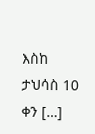እስከ ታህሳስ 10 ቀን […]